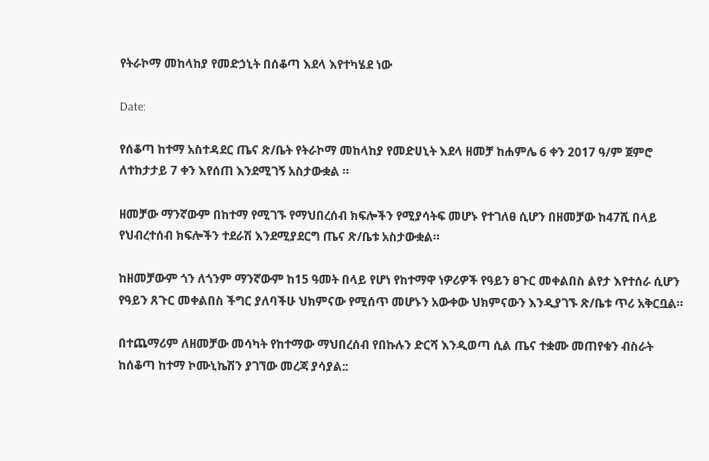የትራኮማ መከላከያ የመድኃኒት በሰቆጣ እደላ እየተካሄደ ነው

Date:

የሰቆጣ ከተማ አስተዳደር ጤና ጽ/ቤት የትራኮማ መከላከያ የመድሀኒት እደላ ዘመቻ ከሐምሌ 6 ቀን 2017 ዓ/ም ጀምሮ ለተከታታይ 7 ቀን እየሰጠ እንደሚገኝ አስታውቋል ።

ዘመቻው ማንኛውም በከተማ የሚገኙ የማህበረሰብ ክፍሎችን የሚያሳትፍ መሆኑ የተገለፀ ሲሆን በዘመቻው ከ47ሺ በላይ የህብረተሰብ ክፍሎችን ተደራሽ እንደሚያደርግ ጤና ጽ/ቤቱ አስታውቋል።

ከዘመቻውም ጎን ለጎንም ማንኛውም ከ15 ዓመት በላይ የሆነ የከተማዋ ነዎሪዎች የዓይን ፀጉር መቀልበስ ልየታ እየተሰራ ሲሆን የዓይን ጸጉር መቀልበስ ችግር ያለባችሁ ህክምናው የሚሰጥ መሆኑን አውቀው ህክምናውን እንዲያገኙ ጽ/ቤቱ ጥሪ አቅርቧል።

በተጨማሪም ለዘመቻው መሳካት የከተማው ማህበረሰብ የበኩሉን ድርሻ እንዲወጣ ሲል ጤና ተቋሙ መጠየቁን ብስራት ከሰቆጣ ከተማ ኮሙኒኬሽን ያገኘው መረጃ ያሳያል::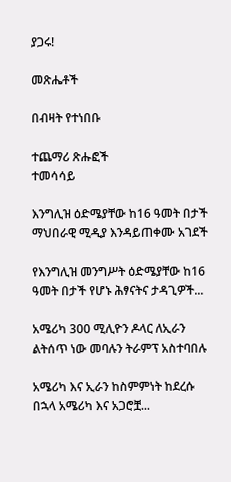ያጋሩ!

መጽሔቶች

በብዛት የተነበቡ

ተጨማሪ ጽሑፎች
ተመሳሳይ

እንግሊዝ ዕድሜያቸው ከ16 ዓመት በታች ማህበራዊ ሚዲያ እንዳይጠቀሙ አገደች

የእንግሊዝ መንግሥት ዕድሜያቸው ከ16 ዓመት በታች የሆኑ ሕፃናትና ታዳጊዎች...

አሜሪካ 300 ሚሊዮን ዶላር ለኢራን ልትሰጥ ነው መባሉን ትራምፕ አስተባበሉ

አሜሪካ እና ኢራን ከስምምነት ከደረሱ በኋላ አሜሪካ እና አጋሮቿ...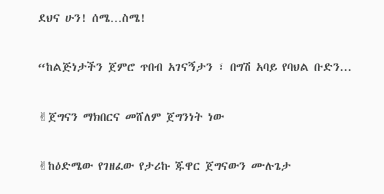ደህና ሁን! ሰሜ…ስሜ!

“ከልጅነታችን ጀምሮ ጥበብ አገናኝታን ፣ በግሽ አባይ የባህል ቡድን...

✌ጀግናን ማክበርና መሸለም ጀግንነት ነው

✌ከዕድሜው የገዘፈው የታሪኩ ጁዋር ጀግናውን ሙሉጌታ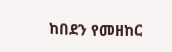ከበደን የመዘከር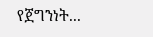የጀግንነት...